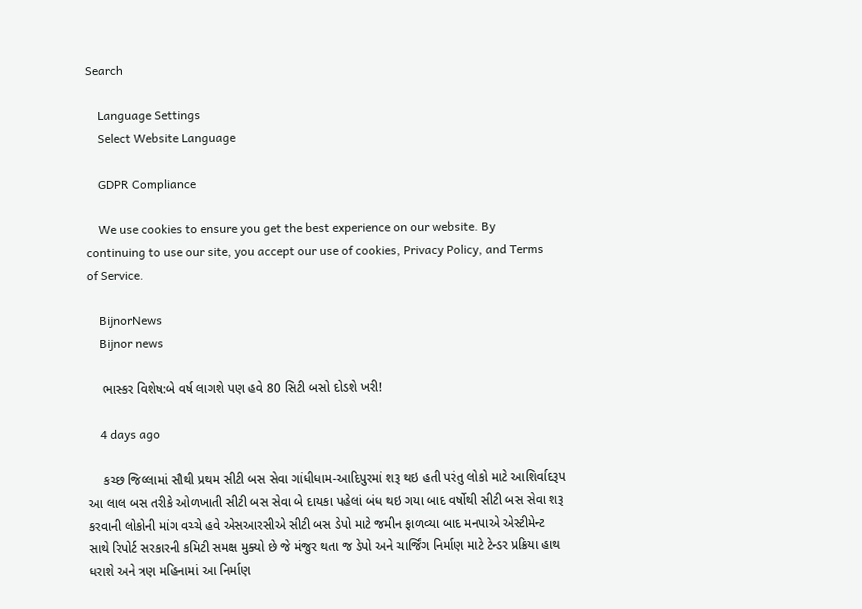Search

    Language Settings
    Select Website Language

    GDPR Compliance

    We use cookies to ensure you get the best experience on our website. By continuing to use our site, you accept our use of cookies, Privacy Policy, and Terms of Service.

    BijnorNews
    Bijnor news

    ભાસ્કર વિશેષ:બે વર્ષ લાગશે પણ હવે 80 સિટી બસો દોડશે ખરી!

    4 days ago

    કચ્છ જિલ્લામાં સૌથી પ્રથમ સીટી બસ સેવા ગાંધીધામ-આદિપુરમાં શરૂ થઇ હતી પરંતુ લોકો માટે આશિર્વાદરૂપ આ લાલ બસ તરીકે ઓળખાતી સીટી બસ સેવા બે દાયકા પહેલાં બંધ થઇ ગયા બાદ વર્ષોથી સીટી બસ સેવા શરૂ કરવાની લોકોની માંગ વચ્ચે હવે એસઆરસીએ સીટી બસ ડેપો માટે જમીન ફાળવ્યા બાદ મનપાએ એસ્ટીમેન્ટ સાથે રિપોર્ટ સરકારની કમિટી સમક્ષ મુક્યો છે જે મંજુર થતા જ ડેપો અને ચાર્જિંગ નિર્માણ માટે ટેન્ડર પ્રક્રિયા હાથ ધરાશે અને ત્રણ મહિનામાં આ નિર્માણ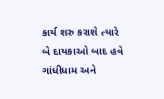કાર્ય શરુ કરાશે ત્યારે બે દાયકાઓ બાદ હવે ગાંધીધામ અને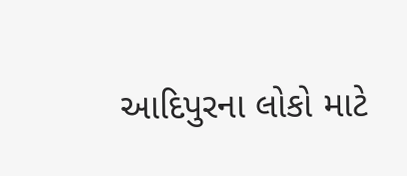આદિપુરના લોકો માટે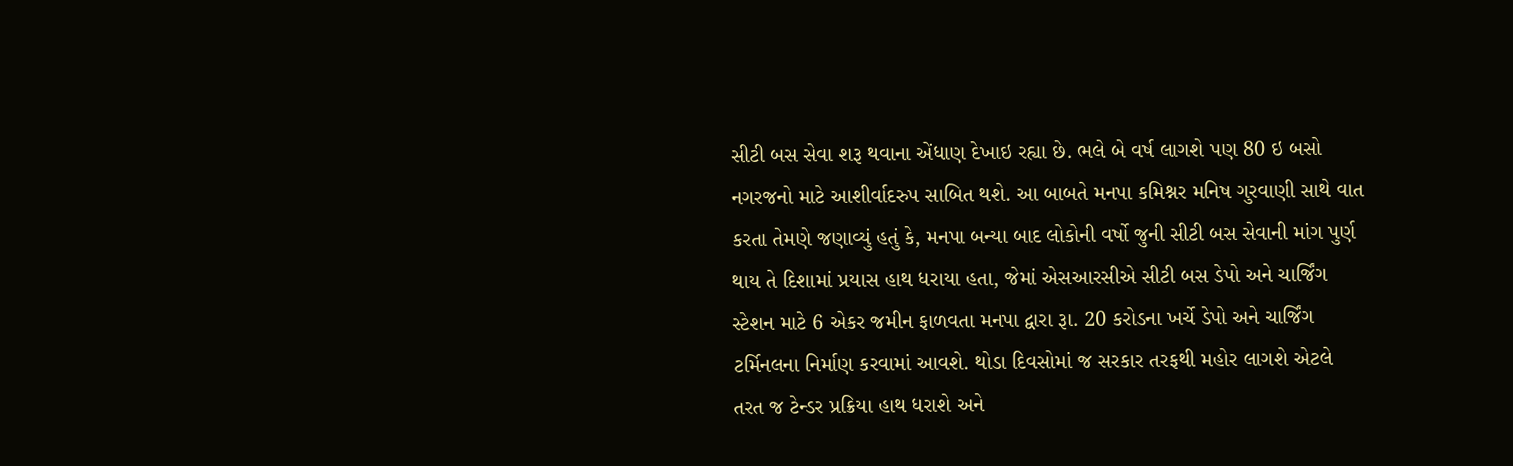સીટી બસ સેવા શરૂ થવાના એંધાણ દેખાઇ રહ્યા છે. ભલે બે વર્ષ લાગશે પણ 80 ઇ બસો નગરજનો માટે આશીર્વાદરુપ સાબિત થશે. આ બાબતે મનપા કમિશ્નર મનિષ ગુરવાણી સાથે વાત કરતા તેમણે જણાવ્યું હતું કે, મનપા બન્યા બાદ લોકોની વર્ષો જુની સીટી બસ સેવાની માંગ પુર્ણ થાય તે દિશામાં પ્રયાસ હાથ ધરાયા હતા, જેમાં એસઆરસીએ સીટી બસ ડેપો અને ચાર્જિંગ સ્ટેશન માટે 6 એકર જમીન ફાળવતા મનપા દ્વારા રૂા. 20 કરોડના ખર્ચે ડેપો અને ચાર્જિંગ ટર્મિનલના નિર્માણ કરવામાં આવશે. થોડા દિવસોમાં જ સરકાર તરફથી મહોર લાગશે એટલે તરત જ ટેન્ડર પ્રક્રિયા હાથ ધરાશે અને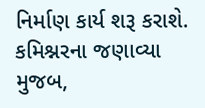નિર્માણ કાર્ય શરૂ કરાશે. કમિશ્નરના જણાવ્યા મુજબ,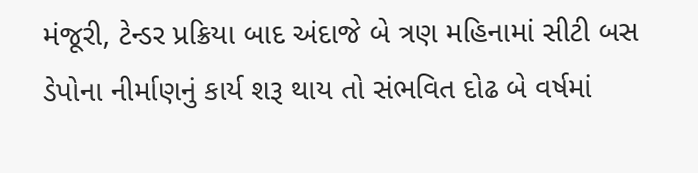મંજૂરી, ટેન્ડર પ્રક્રિયા બાદ અંદાજે બે ત્રણ મહિનામાં સીટી બસ ડેપોના નીર્માણનું કાર્ય શરૂ થાય તો સંભવિત દોઢ બે વર્ષમાં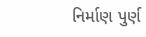નિર્માણ પુર્ણ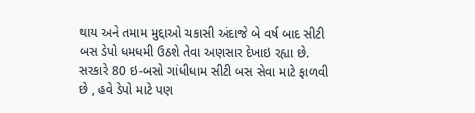થાય અને તમામ મુદ્દાઓ ચકાસી અંદાજે બે વર્ષ બાદ સીટી બસ ડેપો ધમધમી ઉઠશે તેવા અણસાર દેખાઇ રહ્યા છે. સરકારે 80 ઇ-બસો ગાંધીધામ સીટી બસ સેવા માટે ફાળવી છે , હવે ડેપો માટે પણ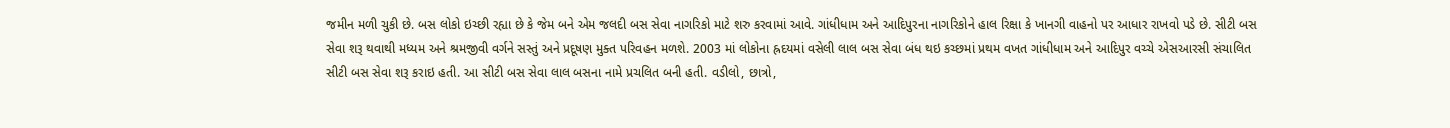જમીન મળી ચુકી છે. બસ લોકો ઇચ્છી રહ્યા છે કે જેમ બને એમ જલદી બસ સેવા નાગરિકો માટે શરુ કરવામાં આવે. ગાંધીધામ અને આદિપુરના નાગરિકોને હાલ રિક્ષા કે ખાનગી વાહનો પર આધાર રાખવો પડે છે. સીટી બસ સેવા શરૂ થવાથી મધ્યમ અને શ્રમજીવી વર્ગને સસ્તું અને પ્રદૂષણ મુક્ત પરિવહન મળશે. 2003 માં લોકોના હ્રદયમાં વસેલી લાલ બસ સેવા બંધ થઇ કચ્છમાં પ્રથમ વખત ગાંધીધામ અને આદિપુર વચ્ચે એસઆરસી સંચાલિત સીટી બસ સેવા શરૂ કરાઇ હતી. આ સીટી બસ સેવા લાલ બસના નામે પ્રચલિત બની હતી. વડીલો, છાત્રો,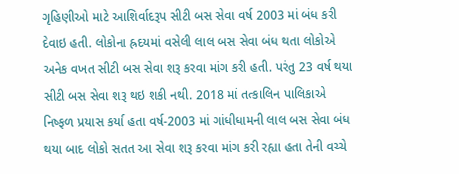ગૃહિણીઓ માટે આશિર્વાદરૂપ સીટી બસ સેવા વર્ષ 2003 માં બંધ કરી દેવાઇ હતી. લોકોના હ્રદયમાં વસેલી લાલ બસ સેવા બંધ થતા લોકોએ અનેક વખત સીટી બસ સેવા શરૂ કરવા માંગ કરી હતી. પરંતુ 23 વર્ષ થયા સીટી બસ સેવા શરૂ થઇ શકી નથી. 2018 માં તત્કાલિન પાલિકાએ નિષ્ફળ પ્રયાસ કર્યા હતા વર્ષ-2003 માં ગાંધીધામની લાલ બસ સેવા બંધ થયા બાદ લોકો સતત આ સેવા શરૂ કરવા માંગ કરી રહ્યા હતા તેની વચ્ચે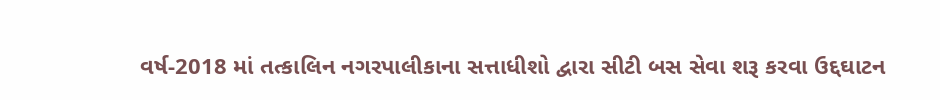વર્ષ-2018 માં તત્કાલિન નગરપાલીકાના સત્તાધીશો દ્વારા સીટી બસ સેવા શરૂ કરવા ઉદ્દઘાટન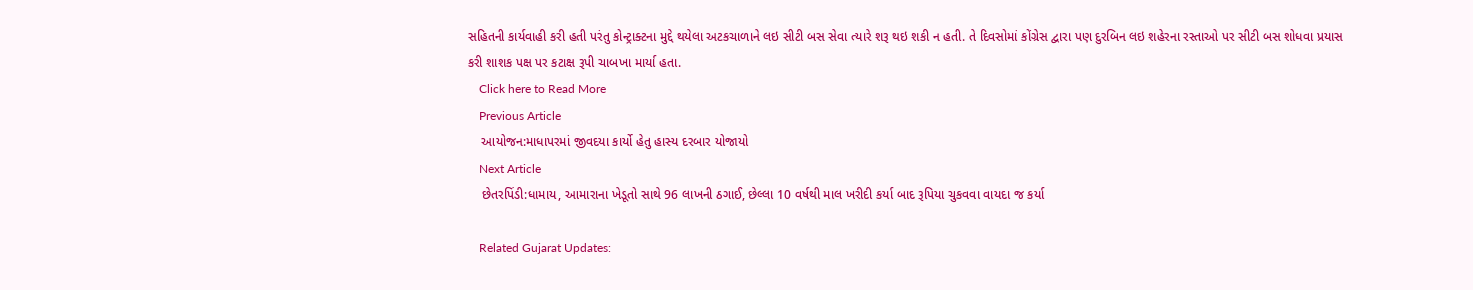સહિતની કાર્યવાહી કરી હતી પરંતુ કોન્ટ્રાક્ટના મુદ્દે થયેલા અટકચાળાને લઇ સીટી બસ સેવા ત્યારે શરૂ થઇ શકી ન હતી. તે દિવસોમાં કોંગ્રેસ દ્વારા પણ દુરબિન લઇ શહેરના રસ્તાઓ પર સીટી બસ શોધવા પ્રયાસ કરી શાશક પક્ષ પર કટાક્ષ રૂપી ચાબખા માર્યા હતા.
    Click here to Read More
    Previous Article
    આયોજન:માધાપરમાં જીવદયા કાર્યો હેતુ હાસ્ય દરબાર યોજાયો
    Next Article
    છેતરપિંડી:ધામાય, આમારાના ખેડૂતો સાથે 96 લાખની ઠગાઈ, છેલ્લા 10 વર્ષથી માલ ખરીદી કર્યા બાદ રૂપિયા ચુકવવા વાયદા જ કર્યા

    Related Gujarat Updates: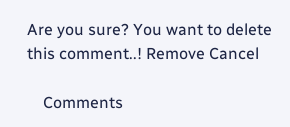Are you sure? You want to delete this comment..! Remove Cancel

    Comments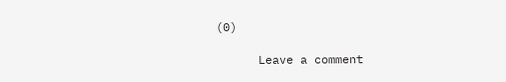(0)

      Leave a comment